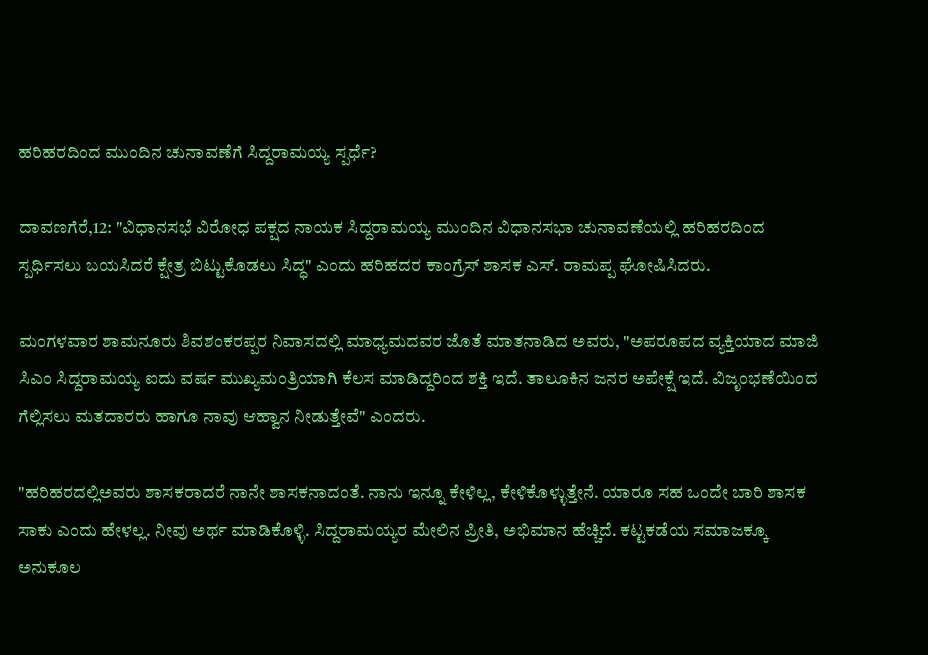ಹರಿಹರದಿಂದ ಮುಂದಿನ ಚುನಾವಣೆಗೆ ಸಿದ್ದರಾಮಯ್ಯ ಸ್ಪರ್ಧೆ?

ದಾವಣಗೆರೆ,12: "ವಿಧಾನಸಭೆ ವಿರೋಧ ಪಕ್ಷದ ನಾಯಕ ಸಿದ್ದರಾಮಯ್ಯ ಮುಂದಿನ ವಿಧಾನಸಭಾ ಚುನಾವಣೆಯಲ್ಲಿ ಹರಿಹರದಿಂದ ಸ್ಪರ್ಧಿಸಲು ಬಯಸಿದರೆ ಕ್ಷೇತ್ರ ಬಿಟ್ಟುಕೊಡಲು ಸಿದ್ಧ" ಎಂದು ಹರಿಹದರ ಕಾಂಗ್ರೆಸ್ ಶಾಸಕ ಎಸ್. ರಾಮಪ್ಪ ಘೋಷಿಸಿದರು.

ಮಂಗಳವಾರ ಶಾಮನೂರು ಶಿವಶಂಕರಪ್ಪರ ನಿವಾಸದಲ್ಲಿ‌ ಮಾಧ್ಯಮದವರ ಜೊತೆ ಮಾತನಾಡಿದ ಅವರು, "ಅಪರೂಪದ ವ್ಯಕ್ತಿಯಾದ ಮಾಜಿ ಸಿಎಂ ಸಿದ್ದರಾಮಯ್ಯ ಐದು ವರ್ಷ ಮುಖ್ಯಮಂತ್ರಿಯಾಗಿ ಕೆಲಸ‌ ಮಾಡಿದ್ದರಿಂದ ಶಕ್ತಿ ಇದೆ. ತಾಲೂಕಿನ ಜನರ ಅಪೇಕ್ಷೆ ಇದೆ. ವಿಜೃಂಭಣೆಯಿಂದ ಗೆಲ್ಲಿಸಲು ಮತದಾರರು ಹಾಗೂ ನಾವು ಆಹ್ವಾನ ನೀಡುತ್ತೇವೆ" ಎಂದರು.

"ಹರಿಹರದಲ್ಲಿಅವರು ಶಾಸಕರಾದರೆ ನಾನೇ ಶಾಸಕನಾದಂತೆ. ನಾನು ಇನ್ನೂ ಕೇಳಿಲ್ಲ, ಕೇಳಿಕೊಳ್ಳುತ್ತೇನೆ. ಯಾರೂ ಸಹ ಒಂದೇ ಬಾರಿ ಶಾಸಕ ಸಾಕು ಎಂದು ಹೇಳಲ್ಲ. ನೀವು ಅರ್ಥ ಮಾಡಿಕೊಳ್ಳಿ. ಸಿದ್ದರಾಮಯ್ಯರ ಮೇಲಿನ ಪ್ರೀತಿ, ಅಭಿಮಾನ ಹೆಚ್ಚಿದೆ. ಕಟ್ಟಕಡೆಯ ಸಮಾಜಕ್ಕೂ ಅನುಕೂಲ‌‌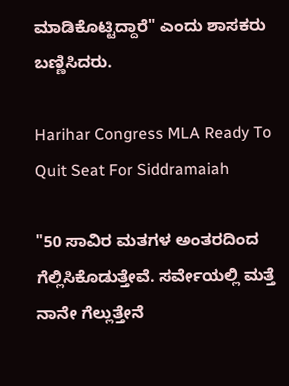ಮಾಡಿಕೊಟ್ಟಿದ್ದಾರೆ" ಎಂದು ಶಾಸಕರು ಬಣ್ಣಿಸಿದರು.

Harihar Congress MLA Ready To Quit Seat For Siddramaiah

"50 ಸಾವಿರ ಮತಗಳ ಅಂತರದಿಂದ ಗೆಲ್ಲಿಸಿಕೊಡುತ್ತೇವೆ. ಸರ್ವೇಯಲ್ಲಿ ಮತ್ತೆ ನಾನೇ ಗೆಲ್ಲುತ್ತೇನೆ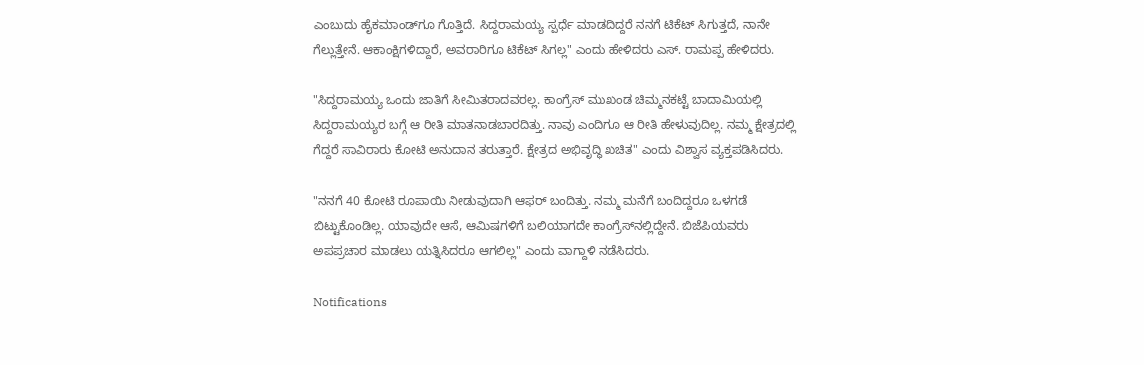ಎಂಬುದು ಹೈಕಮಾಂಡ್‌ಗೂ ಗೊತ್ತಿದೆ. ಸಿದ್ದರಾಮಯ್ಯ ಸ್ಪರ್ಧೆ ಮಾಡದಿದ್ದರೆ ನನಗೆ ಟಿಕೆಟ್ ಸಿಗುತ್ತದೆ, ನಾನೇ ಗೆಲ್ಲುತ್ತೇನೆ. ಆಕಾಂಕ್ಷಿಗಳಿದ್ದಾರೆ, ಅವರಾರಿಗೂ ಟಿಕೆಟ್ ಸಿಗಲ್ಲ" ಎಂದು ಹೇಳಿದರು ಎಸ್. ರಾಮಪ್ಪ ಹೇಳಿದರು.

"ಸಿದ್ದರಾಮಯ್ಯ ಒಂದು ಜಾತಿಗೆ ಸೀಮಿತರಾದವರಲ್ಲ. ಕಾಂಗ್ರೆಸ್ ಮುಖಂಡ ಚಿಮ್ಮನಕಟ್ಟೆ ಬಾದಾಮಿಯಲ್ಲಿ ಸಿದ್ದರಾಮಯ್ಯರ ಬಗ್ಗೆ ಆ ರೀತಿ ಮಾತನಾಡಬಾರದಿತ್ತು. ನಾವು ಎಂದಿಗೂ ಆ ರೀತಿ ಹೇಳುವುದಿಲ್ಲ. ನಮ್ಮ ಕ್ಷೇತ್ರದಲ್ಲಿ ಗೆದ್ದರೆ ಸಾವಿರಾರು ಕೋಟಿ ಅನುದಾನ ತರುತ್ತಾರೆ. ಕ್ಷೇತ್ರದ ಅಭಿವೃದ್ಧಿ ಖಚಿತ" ಎಂದು ವಿಶ್ವಾಸ ವ್ಯಕ್ತಪಡಿಸಿದರು.

"ನನಗೆ 40 ಕೋಟಿ ರೂಪಾಯಿ ನೀಡುವುದಾಗಿ ಆಫರ್ ಬಂದಿತ್ತು. ನಮ್ಮ ಮನೆಗೆ ಬಂದಿದ್ದರೂ ಒಳಗಡೆ ಬಿಟ್ಟುಕೊಂಡಿಲ್ಲ. ಯಾವುದೇ ಆಸೆ, ಆಮಿಷಗಳಿಗೆ ಬಲಿಯಾಗದೇ ಕಾಂಗ್ರೆಸ್‌ನಲ್ಲಿದ್ದೇನೆ. ಬಿಜೆಪಿಯವರು ಅಪಪ್ರಚಾರ ಮಾಡಲು ಯತ್ನಿಸಿದರೂ ಆಗಲಿಲ್ಲ" ಎಂದು ವಾಗ್ದಾಳಿ ನಡೆಸಿದರು.

Notifications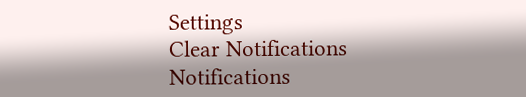Settings
Clear Notifications
Notifications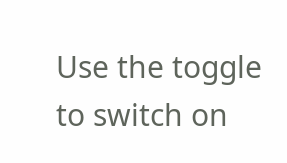Use the toggle to switch on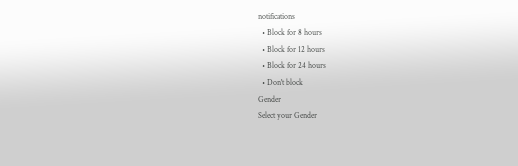notifications
  • Block for 8 hours
  • Block for 12 hours
  • Block for 24 hours
  • Don't block
Gender
Select your Gender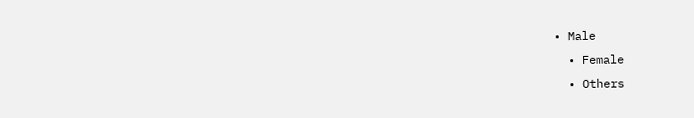• Male
  • Female
  • Others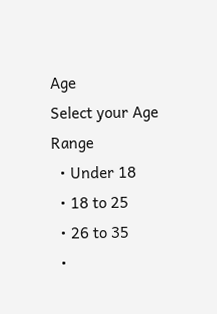Age
Select your Age Range
  • Under 18
  • 18 to 25
  • 26 to 35
  •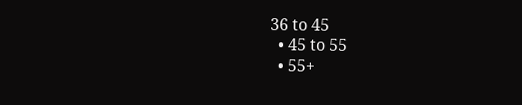36 to 45
  • 45 to 55
  • 55+